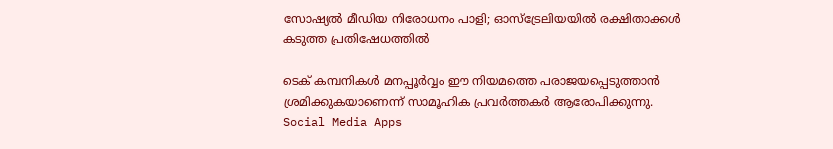സോഷ്യൽ മീഡിയ നിരോധനം പാളി; ഓസ്‌ട്രേലിയയിൽ രക്ഷിതാക്കൾ കടുത്ത പ്രതിഷേധത്തിൽ

ടെക് കമ്പനികൾ മനപ്പൂർവ്വം ഈ നിയമത്തെ പരാജയപ്പെടുത്താൻ ശ്രമിക്കുകയാണെന്ന് സാമൂഹിക പ്രവർത്തകർ ആരോപിക്കുന്നു.
Social Media Apps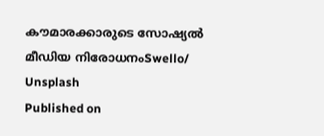കൗമാരക്കാരുടെ സോഷ്യൽ മീഡിയ നിരോധനംSwello/ Unsplash
Published on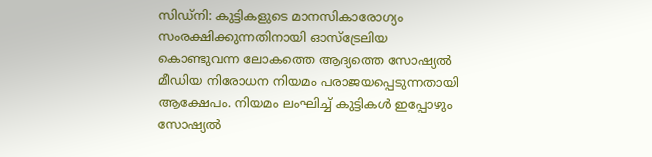സിഡ്‌നി: കുട്ടികളുടെ മാനസികാരോഗ്യം സംരക്ഷിക്കുന്നതിനായി ഓസ്‌ട്രേലിയ കൊണ്ടുവന്ന ലോകത്തെ ആദ്യത്തെ സോഷ്യൽ മീഡിയ നിരോധന നിയമം പരാജയപ്പെടുന്നതായി ആക്ഷേപം. നിയമം ലംഘിച്ച് കുട്ടികൾ ഇപ്പോഴും സോഷ്യൽ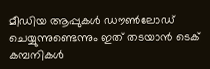മീഡിയ ആപ്പുകൾ ഡൗൺലോഡ് ചെയ്യുന്നുണ്ടെന്നും ഇത് തടയാൻ ടെക് കമ്പനികൾ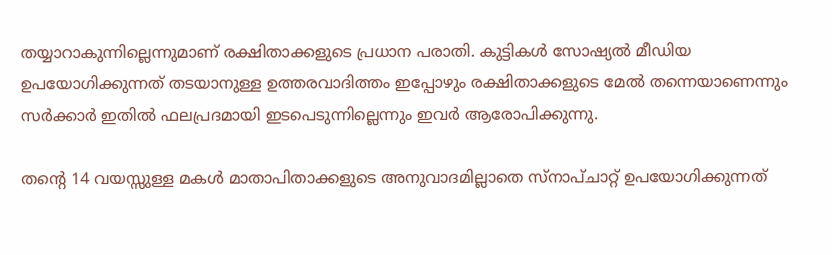തയ്യാറാകുന്നില്ലെന്നുമാണ് രക്ഷിതാക്കളുടെ പ്രധാന പരാതി. കുട്ടികൾ സോഷ്യൽ മീഡിയ ഉപയോഗിക്കുന്നത് തടയാനുള്ള ഉത്തരവാദിത്തം ഇപ്പോഴും രക്ഷിതാക്കളുടെ മേൽ തന്നെയാണെന്നും സർക്കാർ ഇതിൽ ഫലപ്രദമായി ഇടപെടുന്നില്ലെന്നും ഇവർ ആരോപിക്കുന്നു.

തന്റെ 14 വയസ്സുള്ള മകൾ മാതാപിതാക്കളുടെ അനുവാദമില്ലാതെ സ്നാപ്ചാറ്റ് ഉപയോഗിക്കുന്നത്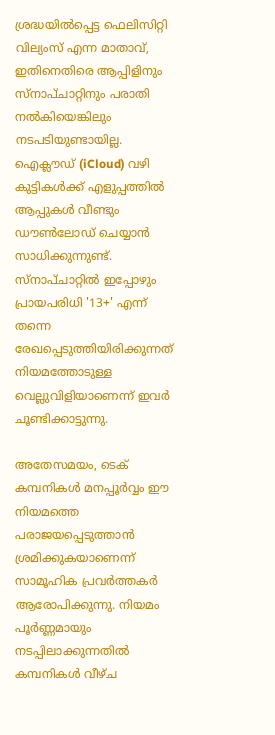ശ്രദ്ധയിൽപ്പെട്ട ഫെലിസിറ്റി വില്യംസ് എന്ന മാതാവ്, ഇതിനെതിരെ ആപ്പിളിനും സ്നാപ്ചാറ്റിനും പരാതി നൽകിയെങ്കിലും നടപടിയുണ്ടായില്ല. ഐക്ലൗഡ് (iCloud) വഴി കുട്ടികൾക്ക് എളുപ്പത്തിൽ ആപ്പുകൾ വീണ്ടും ഡൗൺലോഡ് ചെയ്യാൻ സാധിക്കുന്നുണ്ട്. സ്നാപ്ചാറ്റിൽ ഇപ്പോഴും പ്രായപരിധി '13+' എന്ന് തന്നെ രേഖപ്പെടുത്തിയിരിക്കുന്നത് നിയമത്തോടുള്ള വെല്ലുവിളിയാണെന്ന് ഇവർ ചൂണ്ടിക്കാട്ടുന്നു.

അതേസമയം, ടെക് കമ്പനികൾ മനപ്പൂർവ്വം ഈ നിയമത്തെ പരാജയപ്പെടുത്താൻ ശ്രമിക്കുകയാണെന്ന് സാമൂഹിക പ്രവർത്തകർ ആരോപിക്കുന്നു. നിയമം പൂർണ്ണമായും നടപ്പിലാക്കുന്നതിൽ കമ്പനികൾ വീഴ്ച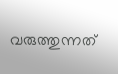വരുത്തുന്നത്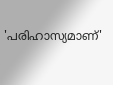'പരിഹാസ്യമാണ്'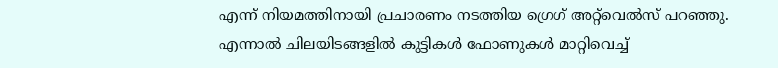എന്ന് നിയമത്തിനായി പ്രചാരണം നടത്തിയ ഗ്രെഗ് അറ്റ്‌വെൽസ് പറഞ്ഞു. എന്നാൽ ചിലയിടങ്ങളിൽ കുട്ടികൾ ഫോണുകൾ മാറ്റിവെച്ച്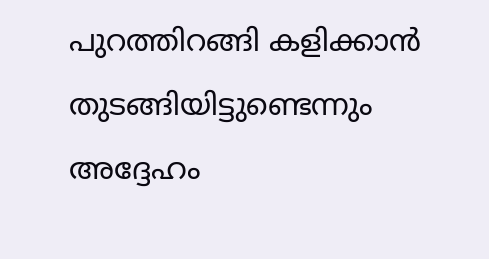പുറത്തിറങ്ങി കളിക്കാൻ തുടങ്ങിയിട്ടുണ്ടെന്നും അദ്ദേഹം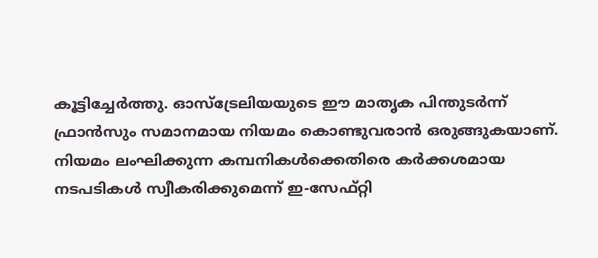കൂട്ടിച്ചേർത്തു. ഓസ്‌ട്രേലിയയുടെ ഈ മാതൃക പിന്തുടർന്ന് ഫ്രാൻസും സമാനമായ നിയമം കൊണ്ടുവരാൻ ഒരുങ്ങുകയാണ്. നിയമം ലംഘിക്കുന്ന കമ്പനികൾക്കെതിരെ കർക്കശമായ നടപടികൾ സ്വീകരിക്കുമെന്ന് ഇ-സേഫ്റ്റി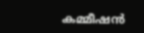കമ്മീഷൻ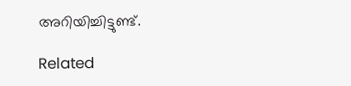അറിയിച്ചിട്ടുണ്ട്.

Related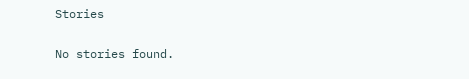Stories

No stories found.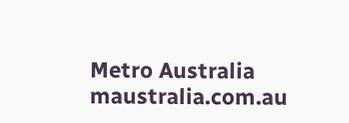Metro Australia
maustralia.com.au